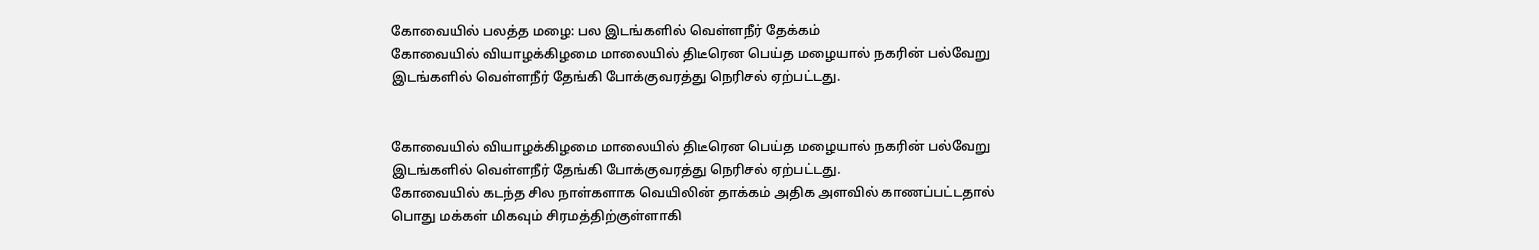கோவையில் பலத்த மழை: பல இடங்களில் வெள்ளநீர் தேக்கம்
கோவையில் வியாழக்கிழமை மாலையில் திடீரென பெய்த மழையால் நகரின் பல்வேறு இடங்களில் வெள்ளநீர் தேங்கி போக்குவரத்து நெரிசல் ஏற்பட்டது.


கோவையில் வியாழக்கிழமை மாலையில் திடீரென பெய்த மழையால் நகரின் பல்வேறு இடங்களில் வெள்ளநீர் தேங்கி போக்குவரத்து நெரிசல் ஏற்பட்டது.
கோவையில் கடந்த சில நாள்களாக வெயிலின் தாக்கம் அதிக அளவில் காணப்பட்டதால் பொது மக்கள் மிகவும் சிரமத்திற்குள்ளாகி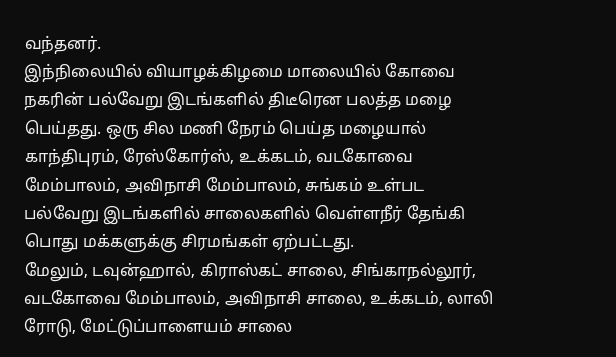வந்தனர்.
இந்நிலையில் வியாழக்கிழமை மாலையில் கோவை நகரின் பல்வேறு இடங்களில் திடீரென பலத்த மழை பெய்தது. ஒரு சில மணி நேரம் பெய்த மழையால் காந்திபுரம், ரேஸ்கோர்ஸ், உக்கடம், வடகோவை மேம்பாலம், அவிநாசி மேம்பாலம், சுங்கம் உள்பட பல்வேறு இடங்களில் சாலைகளில் வெள்ளநீர் தேங்கி பொது மக்களுக்கு சிரமங்கள் ஏற்பட்டது.
மேலும், டவுன்ஹால், கிராஸ்கட் சாலை, சிங்காநல்லூர், வடகோவை மேம்பாலம், அவிநாசி சாலை, உக்கடம், லாலி ரோடு, மேட்டுப்பாளையம் சாலை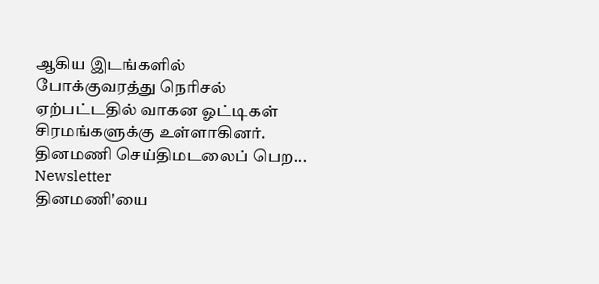ஆகிய இடங்களில் போக்குவரத்து நெரிசல் ஏற்பட்டதில் வாகன ஓட்டிகள் சிரமங்களுக்கு உள்ளாகினர்.
தினமணி செய்திமடலைப் பெற... Newsletter
தினமணி'யை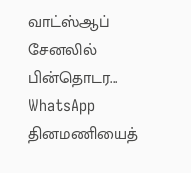வாட்ஸ்ஆப் சேனலில் பின்தொடர... WhatsApp
தினமணியைத்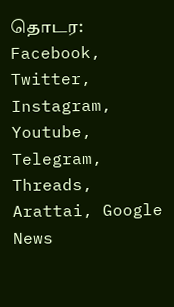தொடர: Facebook, Twitter, Instagram, Youtube, Telegram, Threads, Arattai, Google News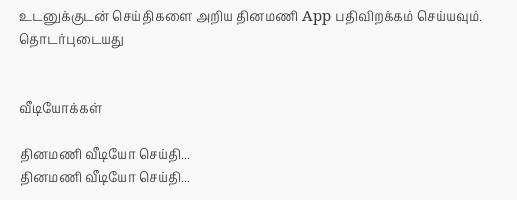உடனுக்குடன் செய்திகளை அறிய தினமணி App பதிவிறக்கம் செய்யவும்.
தொடர்புடையது


வீடியோக்கள்

தினமணி வீடியோ செய்தி...
தினமணி வீடியோ செய்தி...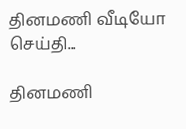தினமணி வீடியோ செய்தி...

தினமணி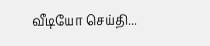வீடியோ செய்தி...